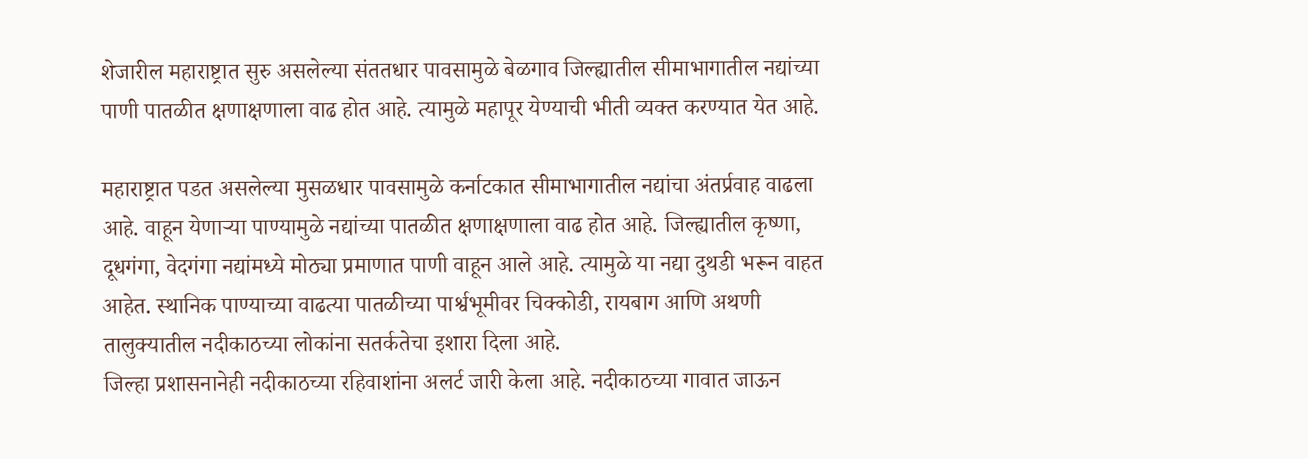शेजारील महाराष्ट्रात सुरु असलेल्या संततधार पावसामुळे बेळगाव जिल्ह्यातील सीमाभागातील नद्यांच्या पाणी पातळीत क्षणाक्षणाला वाढ होत आहे. त्यामुळे महापूर येण्याची भीती व्यक्त करण्यात येत आहे.

महाराष्ट्रात पडत असलेल्या मुसळधार पावसामुळे कर्नाटकात सीमाभागातील नद्यांचा अंतर्प्रवाह वाढला आहे. वाहून येणाऱ्या पाण्यामुळे नद्यांच्या पातळीत क्षणाक्षणाला वाढ होत आहे. जिल्ह्यातील कृष्णा, दूधगंगा, वेदगंगा नद्यांमध्ये मोठ्या प्रमाणात पाणी वाहून आले आहे. त्यामुळे या नद्या दुथडी भरून वाहत आहेत. स्थानिक पाण्याच्या वाढत्या पातळीच्या पार्श्वभूमीवर चिक्कोडी, रायबाग आणि अथणी तालुक्यातील नदीकाठच्या लोकांना सतर्कतेचा इशारा दिला आहे.
जिल्हा प्रशासनानेही नदीकाठच्या रहिवाशांना अलर्ट जारी केला आहे. नदीकाठच्या गावात जाऊन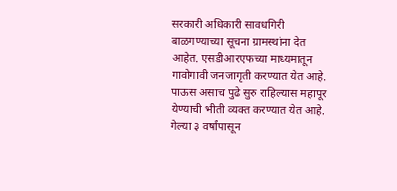सरकारी अधिकारी सावधगिरी बाळगण्याच्या सूचना ग्रामस्थांना देत आहेत. एसडीआरएफच्या माध्यमातून गावोगावी जनजागृती करण्यात येत आहे. पाऊस असाच पुढे सुरु राहिल्यास महापूर येण्याची भीती व्यक्त करण्यात येत आहे. गेल्या ३ वर्षांपासून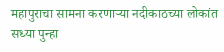महापुराचा सामना करणाऱ्या नदीकाठच्या लोकांत सध्या पुन्हा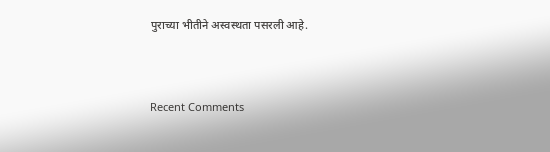पुराच्या भीतीने अस्वस्थता पसरली आहे.



Recent Comments